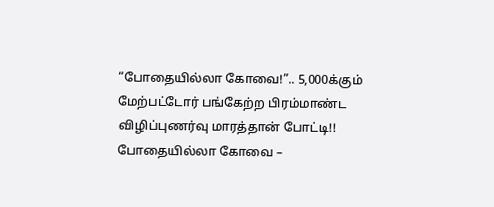“போதையில்லா கோவை!”.. 5,000க்கும் மேற்பட்டோர் பங்கேற்ற பிரம்மாண்ட விழிப்புணர்வு மாரத்தான் போட்டி!!
போதையில்லா கோவை –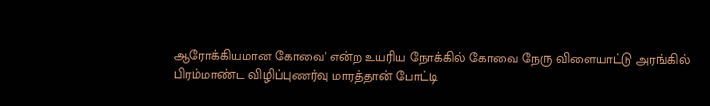ஆரோக்கியமான கோவை' என்ற உயரிய நோக்கில் கோவை நேரு விளையாட்டு அரங்கில் பிரம்மாண்ட விழிப்புணர்வு மாரத்தான் போட்டி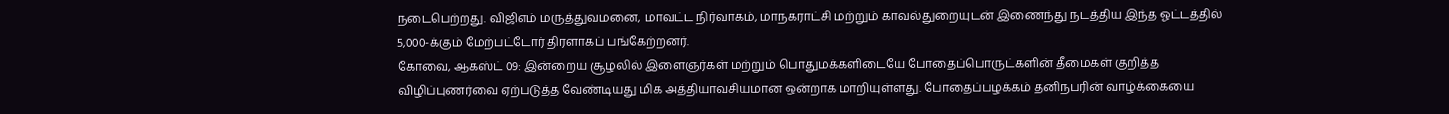நடைபெற்றது. விஜிஎம் மருத்துவமனை, மாவட்ட நிர்வாகம், மாநகராட்சி மற்றும் காவல்துறையுடன் இணைந்து நடத்திய இந்த ஓட்டத்தில் 5,000-க்கும் மேற்பட்டோர் திரளாகப் பங்கேற்றனர்.
கோவை, ஆகஸ்ட் 09: இன்றைய சூழலில் இளைஞர்கள் மற்றும் பொதுமக்களிடையே போதைப்பொருட்களின் தீமைகள் குறித்த விழிப்புணர்வை ஏற்படுத்த வேண்டியது மிக அத்தியாவசியமான ஒன்றாக மாறியுள்ளது. போதைப்பழக்கம் தனிநபரின் வாழ்க்கையை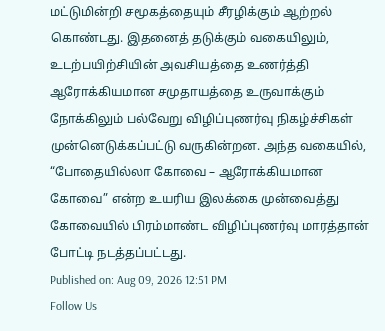மட்டுமின்றி சமூகத்தையும் சீரழிக்கும் ஆற்றல் கொண்டது. இதனைத் தடுக்கும் வகையிலும், உடற்பயிற்சியின் அவசியத்தை உணர்த்தி ஆரோக்கியமான சமுதாயத்தை உருவாக்கும் நோக்கிலும் பல்வேறு விழிப்புணர்வு நிகழ்ச்சிகள் முன்னெடுக்கப்பட்டு வருகின்றன. அந்த வகையில், “போதையில்லா கோவை – ஆரோக்கியமான கோவை” என்ற உயரிய இலக்கை முன்வைத்து கோவையில் பிரம்மாண்ட விழிப்புணர்வு மாரத்தான் போட்டி நடத்தப்பட்டது.
Published on: Aug 09, 2026 12:51 PM
Follow Us